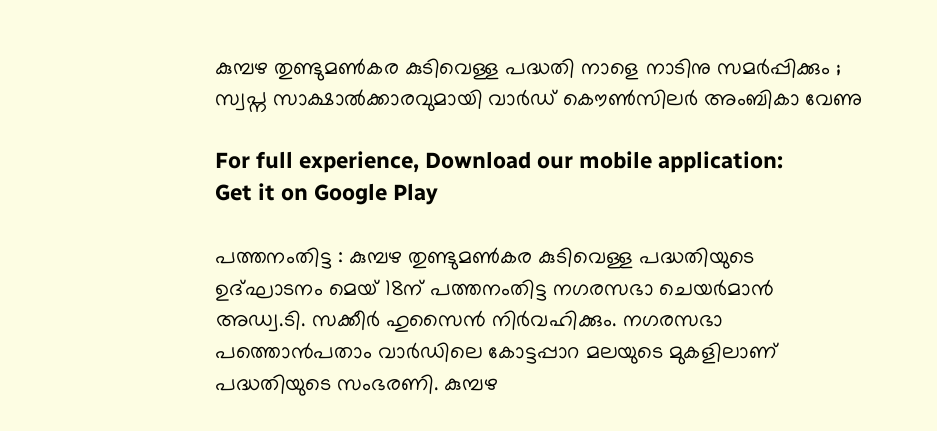കുമ്പഴ തുണ്ടുമണ്‍കര കുടിവെള്ള പദ്ധതി നാളെ നാടിനു സമര്‍പ്പിക്കും ; സ്വപ്ന സാക്ഷാല്‍ക്കാരവുമായി വാര്‍ഡ്‌ കൌണ്‍സിലര്‍ അംബികാ വേണു

For full experience, Download our mobile application:
Get it on Google Play

പത്തനംതിട്ട : കുമ്പഴ തുണ്ടുമണ്‍കര കുടിവെള്ള പദ്ധതിയുടെ ഉദ്ഘാടനം മെയ് 18ന് പത്തനംതിട്ട നഗരസഭാ ചെയര്‍മാന്‍ അഡ്വ.ടി. സക്കീര്‍ ഹുസൈന്‍ നിര്‍വഹിക്കും. നഗരസഭാ പത്തൊന്‍പതാം വാര്‍ഡിലെ കോട്ടപ്പാറ മലയുടെ മുകളിലാണ് പദ്ധതിയുടെ സംഭരണി. കുമ്പഴ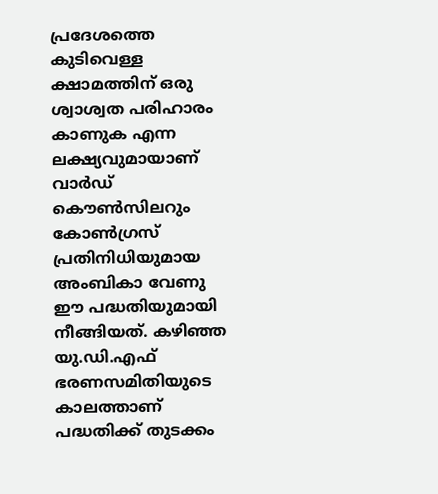പ്രദേശത്തെ കുടിവെള്ള ക്ഷാമത്തിന് ഒരു ശ്വാശ്വത പരിഹാരം കാണുക എന്ന ലക്ഷ്യവുമായാണ് വാര്‍ഡ്‌ കൌണ്‍സിലറും കോണ്‍ഗ്രസ് പ്രതിനിധിയുമായ അംബികാ വേണു ഈ പദ്ധതിയുമായി നീങ്ങിയത്. കഴിഞ്ഞ യു.ഡി.എഫ് ഭരണസമിതിയുടെ കാലത്താണ് പദ്ധതിക്ക് തുടക്കം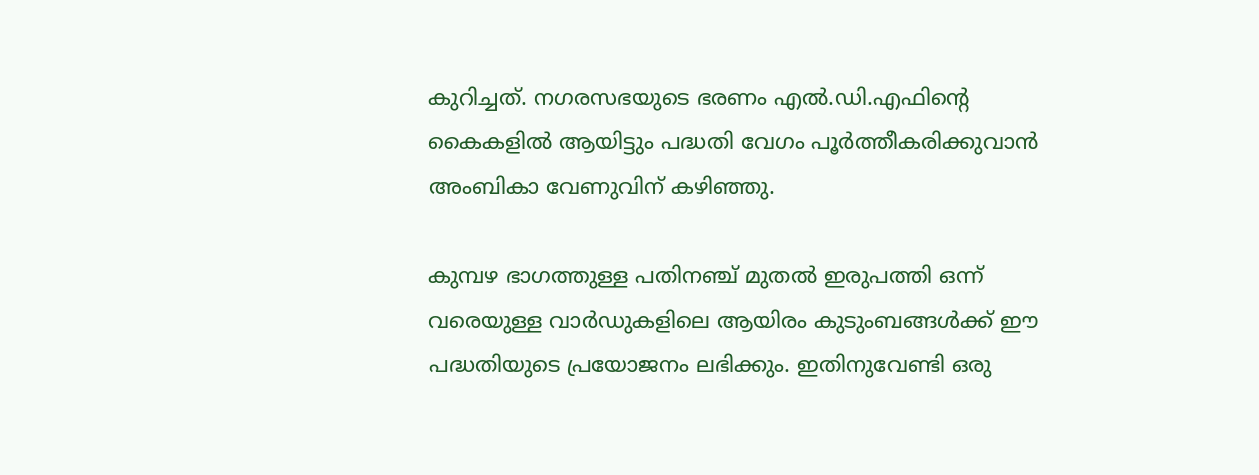കുറിച്ചത്. നഗരസഭയുടെ ഭരണം എല്‍.ഡി.എഫിന്റെ കൈകളില്‍ ആയിട്ടും പദ്ധതി വേഗം പൂര്‍ത്തീകരിക്കുവാന്‍ അംബികാ വേണുവിന് കഴിഞ്ഞു.

കുമ്പഴ ഭാഗത്തുള്ള പതിനഞ്ച് മുതൽ ഇരുപത്തി ഒന്ന് വരെയുള്ള വാർഡുകളിലെ ആയിരം കുടുംബങ്ങൾക്ക് ഈ പദ്ധതിയുടെ പ്രയോജനം ലഭിക്കും. ഇതിനുവേണ്ടി ഒരു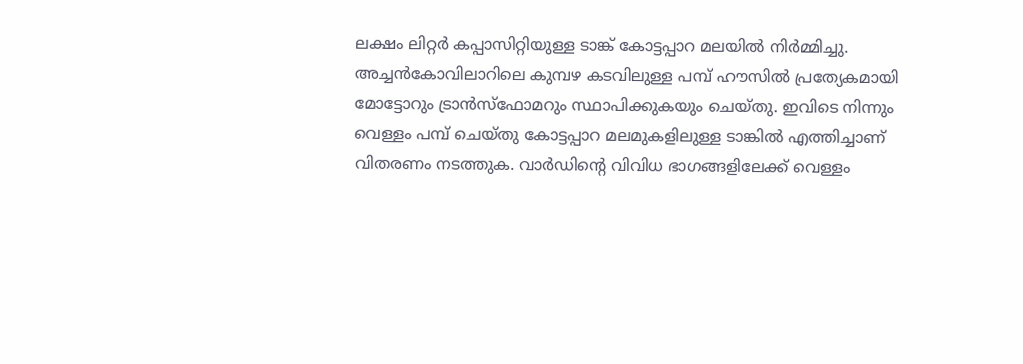ലക്ഷം ലിറ്റർ കപ്പാസിറ്റിയുള്ള ടാങ്ക് കോട്ടപ്പാറ മലയില്‍ നിര്‍മ്മിച്ചു. അച്ചൻകോവിലാറിലെ കുമ്പഴ കടവിലുള്ള പമ്പ് ഹൗസിൽ പ്രത്യേകമായി മോട്ടോറും ട്രാൻസ്‌ഫോമറും സ്ഥാപിക്കുകയും ചെയ്തു. ഇവിടെ നിന്നും വെള്ളം പമ്പ് ചെയ്തു കോട്ടപ്പാറ മലമുകളിലുള്ള ടാങ്കിൽ എത്തിച്ചാണ് വിതരണം നടത്തുക. വാർഡിന്റെ വിവിധ ഭാഗങ്ങളിലേക്ക് വെള്ളം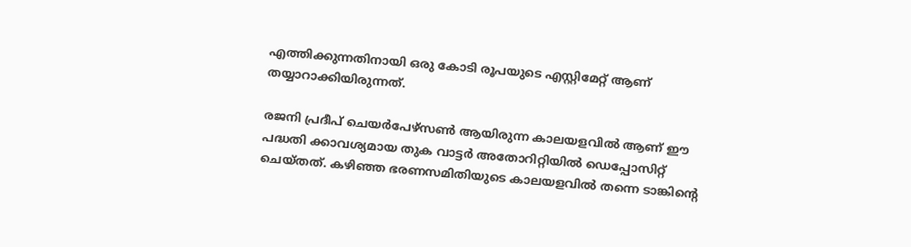എത്തിക്കുന്നതിനായി ഒരു കോടി രൂപയുടെ എസ്റ്റിമേറ്റ് ആണ് തയ്യാറാക്കിയിരുന്നത്.

രജനി പ്രദീപ് ചെയർപേഴ്സൺ ആയിരുന്ന കാലയളവിൽ ആണ് ഈ പദ്ധതി ക്കാവശ്യമായ തുക വാട്ടർ അതോറിറ്റിയിൽ ഡെപ്പോസിറ്റ് ചെയ്തത്. കഴിഞ്ഞ ഭരണസമിതിയുടെ കാലയളവിൽ തന്നെ ടാങ്കിന്റെ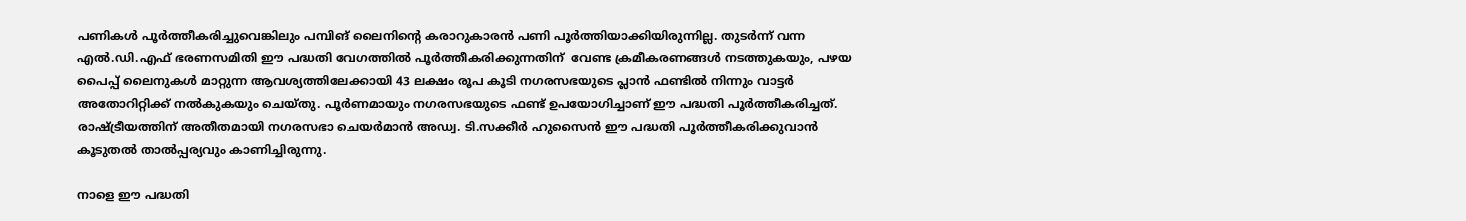പണികൾ പൂർത്തീകരിച്ചുവെങ്കിലും പമ്പിങ് ലൈനിന്റെ കരാറുകാരന്‍ പണി പൂര്‍ത്തിയാക്കിയിരുന്നില്ല. തുടര്‍ന്ന് വന്ന എല്‍.ഡി.എഫ് ഭരണസമിതി ഈ പദ്ധതി വേഗത്തില്‍ പൂര്‍ത്തീകരിക്കുന്നതിന്  വേണ്ട ക്രമീകരണങ്ങൾ നടത്തുകയും, പഴയ പൈപ്പ് ലൈനുകൾ മാറ്റുന്ന ആവശ്യത്തിലേക്കായി 43 ലക്ഷം രൂപ കൂടി നഗരസഭയുടെ പ്ലാൻ ഫണ്ടിൽ നിന്നും വാട്ടർ അതോറിറ്റിക്ക് നല്‍കുകയും ചെയ്തു. പൂർണമായും നഗരസഭയുടെ ഫണ്ട്‌ ഉപയോഗിച്ചാണ് ഈ പദ്ധതി പൂര്‍ത്തീകരിച്ചത്. രാഷ്ട്രീയത്തിന് അതീതമായി നഗരസഭാ ചെയർമാൻ അഡ്വ. ടി.സക്കീർ ഹുസൈൻ ഈ പദ്ധതി പൂര്‍ത്തീകരിക്കുവാന്‍ കൂടുതല്‍ താല്‍പ്പര്യവും കാണിച്ചിരുന്നു.

നാളെ ഈ പദ്ധതി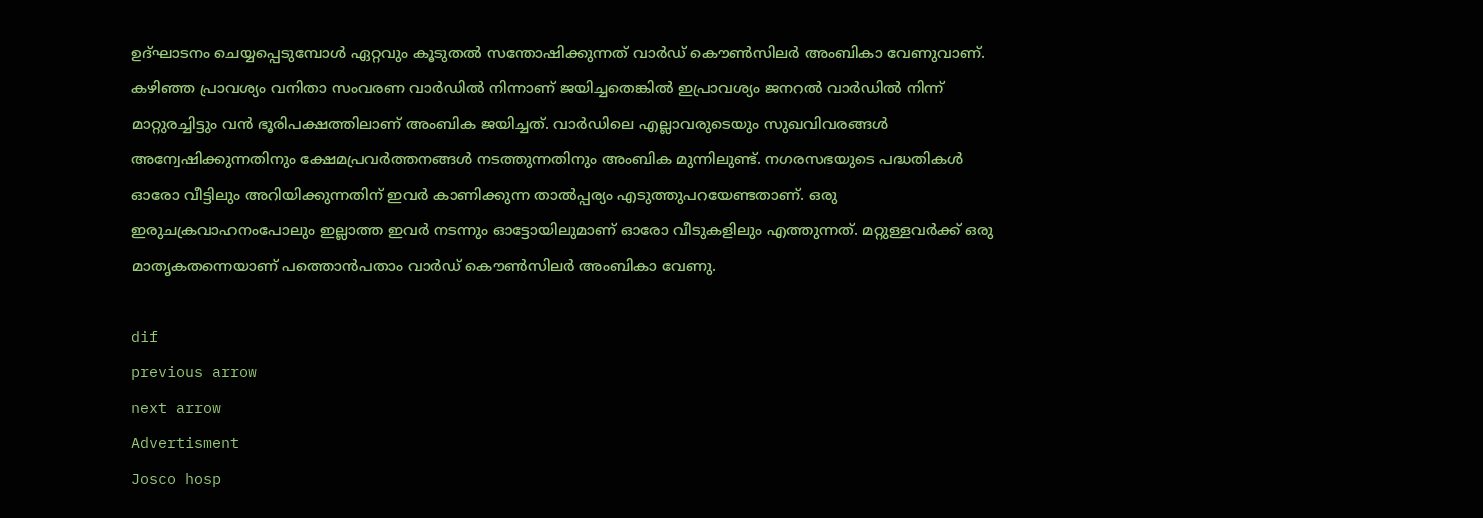ഉദ്ഘാടനം ചെയ്യപ്പെടുമ്പോള്‍ ഏറ്റവും കൂടുതല്‍ സന്തോഷിക്കുന്നത് വാര്‍ഡ്‌ കൌണ്‍സിലര്‍ അംബികാ വേണുവാണ്. കഴിഞ്ഞ പ്രാവശ്യം വനിതാ സംവരണ വാര്‍ഡില്‍ നിന്നാണ് ജയിച്ചതെങ്കില്‍ ഇപ്രാവശ്യം ജനറല്‍ വാര്‍ഡില്‍ നിന്ന് മാറ്റുരച്ചിട്ടും വന്‍ ഭൂരിപക്ഷത്തിലാണ് അംബിക ജയിച്ചത്‌. വാര്‍ഡിലെ എല്ലാവരുടെയും സുഖവിവരങ്ങള്‍ അന്വേഷിക്കുന്നതിനും ക്ഷേമപ്രവര്‍ത്തനങ്ങള്‍ നടത്തുന്നതിനും അംബിക മുന്നിലുണ്ട്. നഗരസഭയുടെ പദ്ധതികള്‍ ഓരോ വീട്ടിലും അറിയിക്കുന്നതിന് ഇവര്‍ കാണിക്കുന്ന താല്‍പ്പര്യം എടുത്തുപറയേണ്ടതാണ്. ഒരു ഇരുചക്രവാഹനംപോലും ഇല്ലാത്ത ഇവര്‍ നടന്നും ഓട്ടോയിലുമാണ് ഓരോ വീടുകളിലും എത്തുന്നത്‌. മറ്റുള്ളവര്‍ക്ക് ഒരു മാതൃകതന്നെയാണ് പത്തൊന്‍പതാം വാര്‍ഡ്‌ കൌണ്‍സിലര്‍ അംബികാ വേണു.

dif
previous arrow
next arrow
Advertisment
Josco hosp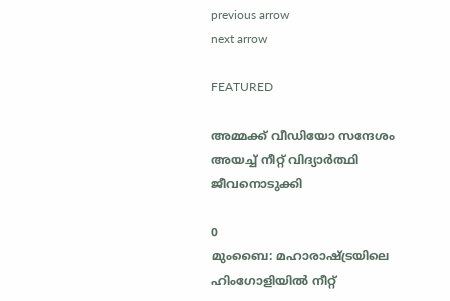previous arrow
next arrow

FEATURED

അമ്മക്ക് വീഡിയോ സന്ദേശം അയച്ച് നീറ്റ് വിദ്യാർത്ഥി ജീവനൊടുക്കി

0
മുംബൈ: മഹാരാഷ്ട്രയിലെ ഹിംഗോളിയിൽ നീറ്റ്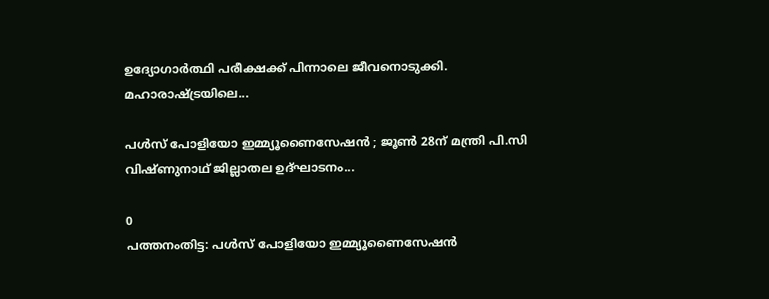ഉദ്യോഗാർത്ഥി പരീക്ഷക്ക് പിന്നാലെ ജീവനൊടുക്കി. മഹാരാഷ്ട്രയിലെ...

പള്‍സ് പോളിയോ ഇമ്മ്യൂണൈസേഷന്‍ ; ജൂണ്‍ 28ന് മന്ത്രി പി.സി വിഷ്ണുനാഥ് ജില്ലാതല ഉദ്ഘാടനം...

0
പത്തനംതിട്ട: പള്‍സ് പോളിയോ ഇമ്മ്യൂണൈസേഷന്‍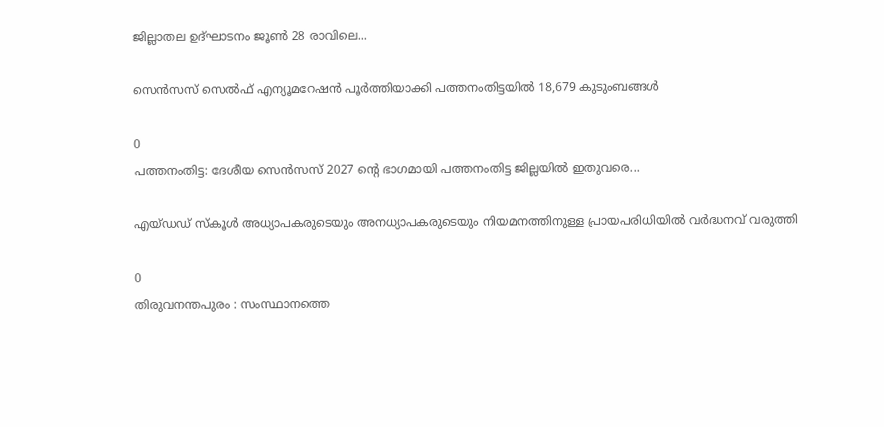ജില്ലാതല ഉദ്ഘാടനം ജൂണ്‍ 28 രാവിലെ...

സെന്‍സസ് സെല്‍ഫ് എന്യൂമറേഷന്‍ പൂര്‍ത്തിയാക്കി പത്തനംതിട്ടയില്‍ 18,679 കുടുംബങ്ങള്‍

0
പത്തനംതിട്ട: ദേശീയ സെന്‍സസ് 2027 ന്റെ ഭാഗമായി പത്തനംതിട്ട ജില്ലയില്‍ ഇതുവരെ...

എയ്ഡഡ് സ്കൂൾ അധ്യാപകരുടെയും അനധ്യാപകരുടെയും നിയമനത്തിനുള്ള പ്രായപരിധിയിൽ വർദ്ധനവ് വരുത്തി

0
തിരുവനന്തപുരം : സംസ്ഥാനത്തെ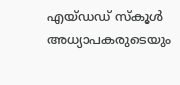എയ്ഡഡ് സ്കൂൾ അധ്യാപകരുടെയും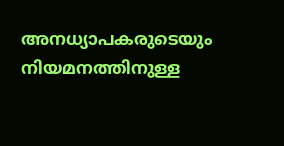അനധ്യാപകരുടെയും നിയമനത്തിനുള്ള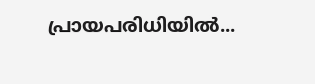പ്രായപരിധിയിൽ...